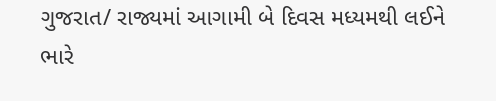ગુજરાત/ રાજ્યમાં આગામી બે દિવસ મધ્યમથી લઈને ભારે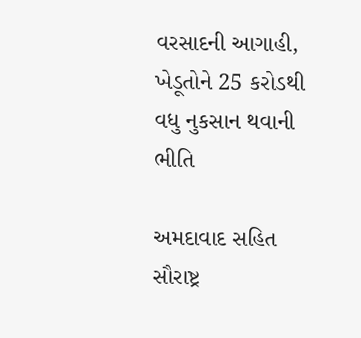વરસાદની આગાહી, ખેડૂતોને 25 કરોડથી વધુ નુકસાન થવાની ભીતિ

અમદાવાદ સહિત સૌરાષ્ટ્ર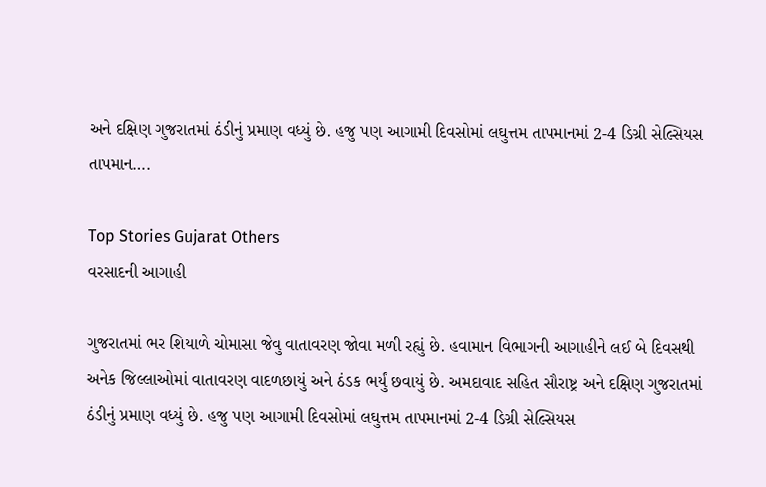અને દક્ષિણ ગુજરાતમાં ઠંડીનું પ્રમાણ વધ્યું છે. હજુ પણ આગામી દિવસોમાં લઘુત્તમ તાપમાનમાં 2-4 ડિગ્રી સેલ્સિયસ તાપમાન….

Top Stories Gujarat Others
વરસાદની આગાહી

ગુજરાતમાં ભર શિયાળે ચોમાસા જેવુ વાતાવરણ જોવા મળી રહ્યું છે. હવામાન વિભાગની આગાહીને લઈ બે દિવસથી અનેક જિલ્લાઓમાં વાતાવરણ વાદળછાયું અને ઠંડક ભર્યું છવાયું છે. અમદાવાદ સહિત સૌરાષ્ટ્ર અને દક્ષિણ ગુજરાતમાં ઠંડીનું પ્રમાણ વધ્યું છે. હજુ પણ આગામી દિવસોમાં લઘુત્તમ તાપમાનમાં 2-4 ડિગ્રી સેલ્સિયસ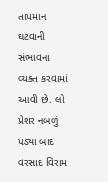તાપમાન ઘટવાની સંભાવના વ્યક્ત કરવામાં આવી છે. લો પ્રેશર નબળું પડ્યા બાદ વરસાદ વિરામ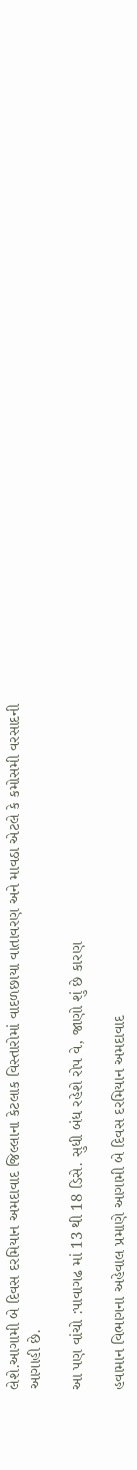લેશે.આગામી બે દિવસ દરમિયાન અમદાવાદ જિલ્લાના કેટલાક વિસ્તારોમાં વાદળછાયા વાતાવરણ અને માવઠા એટલે કે કમોસમી વરસાદની આગાહી છે.

આ પણ વાંચો :પાવાગઢ માં 13 થી 18 ડિસે. સુધી બંધ રહેશે રોપ વે, જાણો શું છે કારણ

હવામાન વિભાગના અહેવાલ પ્રમાણે આગામી બે દિવસ દરમિયાન અમદાવાદ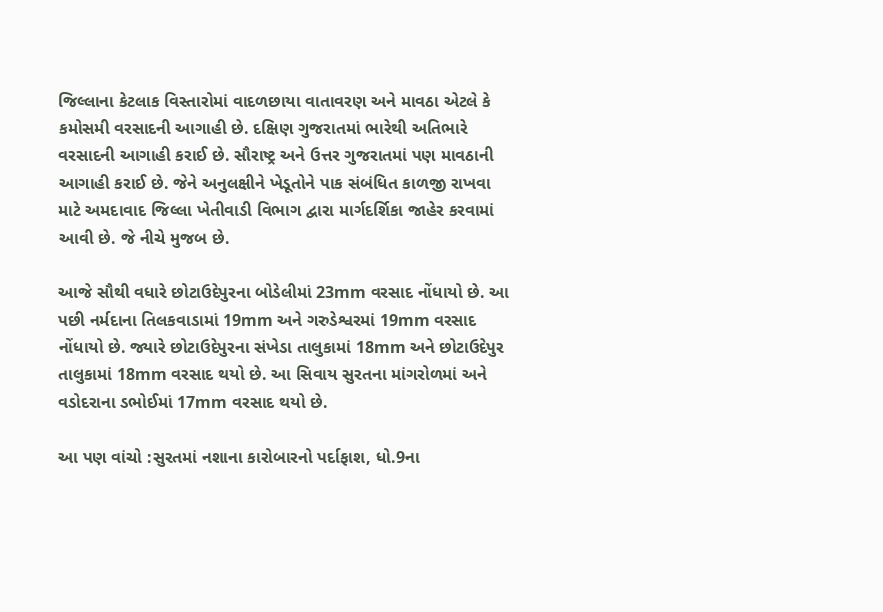જિલ્લાના કેટલાક વિસ્તારોમાં વાદળછાયા વાતાવરણ અને માવઠા એટલે કે કમોસમી વરસાદની આગાહી છે. દક્ષિણ ગુજરાતમાં ભારેથી અતિભારે વરસાદની આગાહી કરાઈ છે. સૌરાષ્ટ્ર અને ઉત્તર ગુજરાતમાં પણ માવઠાની આગાહી કરાઈ છે. જેને અનુલક્ષીને ખેડૂતોને પાક સંબંધિત કાળજી રાખવા માટે અમદાવાદ જિલ્લા ખેતીવાડી વિભાગ દ્વારા માર્ગદર્શિકા જાહેર કરવામાં આવી છે. જે નીચે મુજબ છે.

આજે સૌથી વધારે છોટાઉદેપુરના બોડેલીમાં 23mm વરસાદ નોંધાયો છે. આ પછી નર્મદાના તિલકવાડામાં 19mm અને ગરુડેશ્વરમાં 19mm વરસાદ નોંધાયો છે. જ્યારે છોટાઉદેપુરના સંખેડા તાલુકામાં 18mm અને છોટાઉદેપુર તાલુકામાં 18mm વરસાદ થયો છે. આ સિવાય સુરતના માંગરોળમાં અને વડોદરાના ડભોઈમાં 17mm વરસાદ થયો છે.

આ પણ વાંચો :સુરતમાં નશાના કારોબારનો પર્દાફાશ, ધો.9ના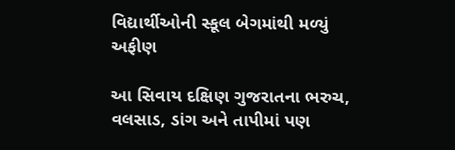વિદ્યાર્થીઓની સ્કૂલ બેગમાંથી મળ્યું અફીણ

આ સિવાય દક્ષિણ ગુજરાતના ભરુચ, વલસાડ, ડાંગ અને તાપીમાં પણ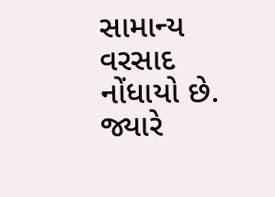સામાન્ય વરસાદ નોંધાયો છે. જ્યારે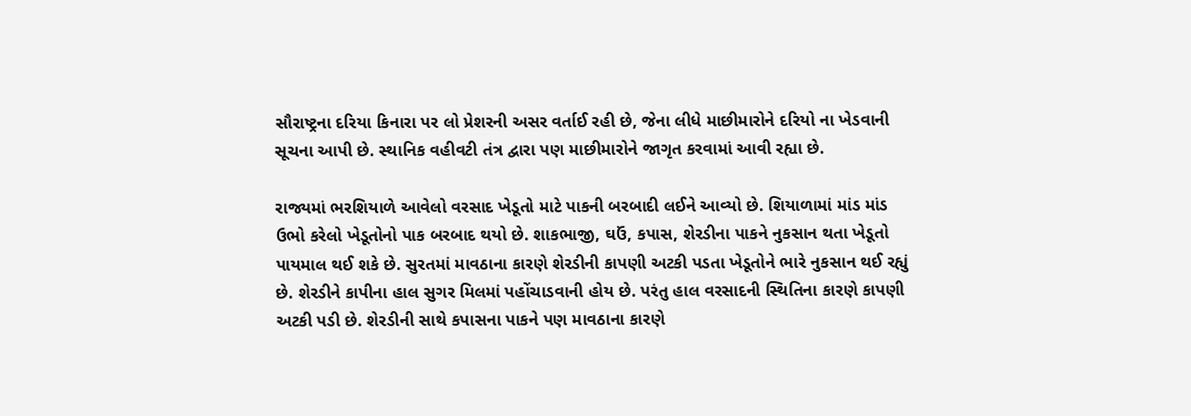સૌરાષ્ટ્રના દરિયા કિનારા પર લો પ્રેશરની અસર વર્તાઈ રહી છે, જેના લીધે માછીમારોને દરિયો ના ખેડવાની સૂચના આપી છે. સ્થાનિક વહીવટી તંત્ર દ્વારા પણ માછીમારોને જાગૃત કરવામાં આવી રહ્યા છે.

રાજ્યમાં ભરશિયાળે આવેલો વરસાદ ખેડૂતો માટે પાકની બરબાદી લઈને આવ્યો છે. શિયાળામાં માંડ માંડ ઉભો કરેલો ખેડૂતોનો પાક બરબાદ થયો છે. શાકભાજી, ઘઉં, કપાસ, શેરડીના પાકને નુકસાન થતા ખેડૂતો પાયમાલ થઈ શકે છે. સુરતમાં માવઠાના કારણે શેરડીની કાપણી અટકી પડતા ખેડૂતોને ભારે નુકસાન થઈ રહ્યું છે. શેરડીને કાપીના હાલ સુગર મિલમાં પહોંચાડવાની હોય છે. પરંતુ હાલ વરસાદની સ્થિતિના કારણે કાપણી અટકી પડી છે. શેરડીની સાથે કપાસના પાકને પણ માવઠાના કારણે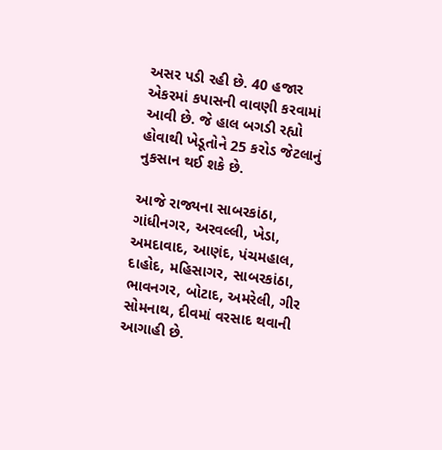અસર પડી રહી છે. 40 હજાર એકરમાં કપાસની વાવણી કરવામાં આવી છે. જે હાલ બગડી રહ્યો હોવાથી ખેડૂતોને 25 કરોડ જેટલાનું નુકસાન થઈ શકે છે.

આજે રાજ્યના સાબરકાંઠા, ગાંધીનગર, અરવલ્લી, ખેડા, અમદાવાદ, આણંદ, પંચમહાલ, દાહોદ, મહિસાગર, સાબરકાંઠા, ભાવનગર, બોટાદ, અમરેલી, ગીર સોમનાથ, દીવમાં વરસાદ થવાની આગાહી છે.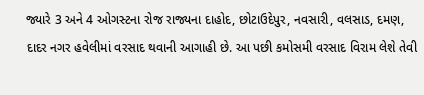જ્યારે 3 અને 4 ઓગસ્ટના રોજ રાજ્યના દાહોદ, છોટાઉદેપુર, નવસારી, વલસાડ, દમણ, દાદર નગર હવેલીમાં વરસાદ થવાની આગાહી છે. આ પછી કમોસમી વરસાદ વિરામ લેશે તેવી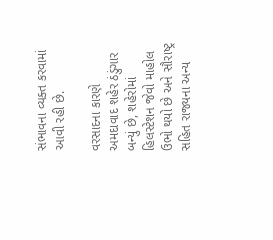સંભાવના વ્યક્ત કરવામાં આવી રહી છે.

વરસાદના કારણે અમદાવાદ શહેર ઠંડુંગાર બન્યું છે, શહેરોમાં હિલસ્ટેશન જેવો માહોલ ઉભો થયો છે અને સૌરાષ્ટ્ર સહિત રાજ્યના અન્ય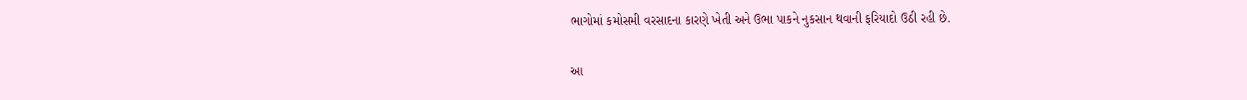ભાગોમાં કમોસમી વરસાદના કારણે ખેતી અને ઉભા પાકને નુકસાન થવાની ફરિયાદો ઉઠી રહી છે.

આ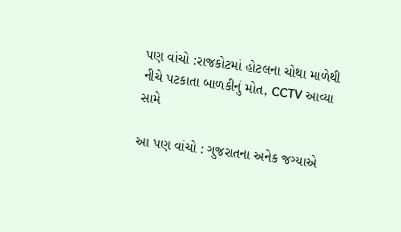પણ વાંચો :રાજકોટમાં હોટલના ચોથા માળેથી નીચે પટકાતા બાળકીનું મોત, CCTV આવ્યા સામે

આ પણ વાંચો : ગુજરાતના અનેક જગ્યાએ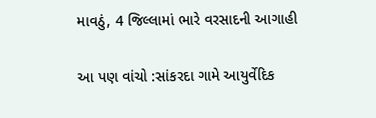માવઠું, 4 જિલ્લામાં ભારે વરસાદની આગાહી

આ પણ વાંચો :સાંકરદા ગામે આયુર્વેદિક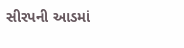સીરપની આડમાં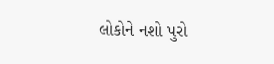લોકોને નશો પુરો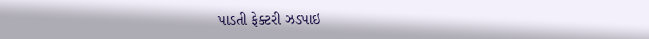પાડતી ફેક્ટરી ઝડપાઇ